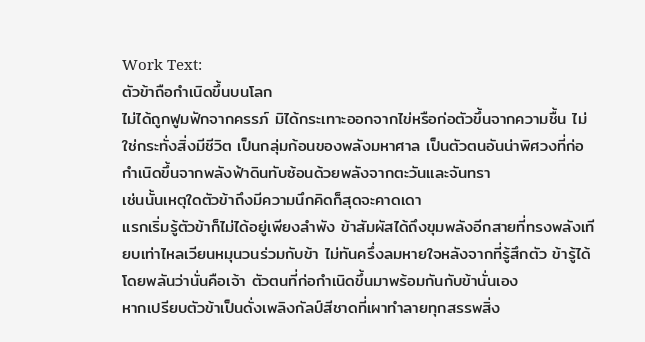Work Text:
ตัวข้าถือกำเนิดขึ้นบนโลก
ไม่ได้ถูกฟูมฟักจากครรภ์ มิได้กระเทาะออกจากไข่หรือก่อตัวขึ้นจากความชื้น ไม่ใช่กระทั่งสิ่งมีชีวิต เป็นกลุ่มก้อนของพลังมหาศาล เป็นตัวตนอันน่าพิศวงที่ก่อกำเนิดขึ้นจากพลังฟ้าดินทับซ้อนด้วยพลังจากตะวันและจันทรา
เช่นนั้นเหตุใดตัวข้าถึงมีความนึกคิดก็สุดจะคาดเดา
แรกเริ่มรู้ตัวข้าก็ไม่ได้อยู่เพียงลำพัง ข้าสัมผัสได้ถึงขุมพลังอีกสายที่ทรงพลังเทียบเท่าไหลเวียนหมุนวนร่วมกับข้า ไม่ทันครึ่งลมหายใจหลังจากที่รู้สึกตัว ข้ารู้ได้โดยพลันว่านั่นคือเจ้า ตัวตนที่ก่อกำเนิดขึ้นมาพร้อมกันกับข้านั่นเอง
หากเปรียบตัวข้าเป็นดั่งเพลิงกัลป์สีชาดที่เผาทำลายทุกสรรพสิ่ง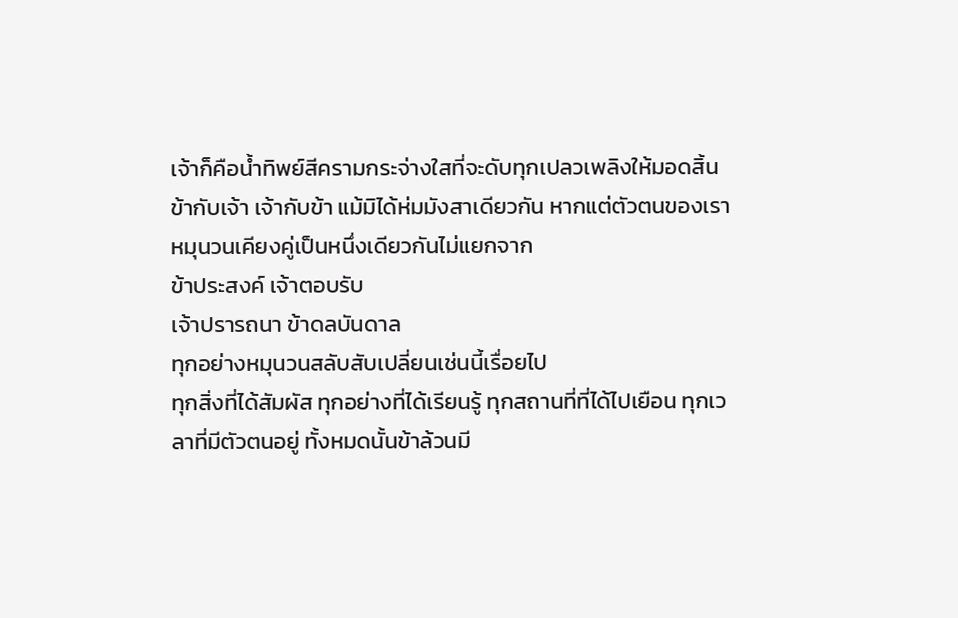เจ้าก็คือน้ำทิพย์สีครามกระจ่างใสที่จะดับทุกเปลวเพลิงให้มอดสิ้น
ข้ากับเจ้า เจ้ากับข้า แม้มิได้ห่มมังสาเดียวกัน หากแต่ตัวตนของเราหมุนวนเคียงคู่เป็นหนึ่งเดียวกันไม่แยกจาก
ข้าประสงค์ เจ้าตอบรับ
เจ้าปรารถนา ข้าดลบันดาล
ทุกอย่างหมุนวนสลับสับเปลี่ยนเช่นนี้เรื่อยไป
ทุกสิ่งที่ได้สัมผัส ทุกอย่างที่ได้เรียนรู้ ทุกสถานที่ที่ได้ไปเยือน ทุกเวลาที่มีตัวตนอยู่ ทั้งหมดนั้นข้าล้วนมี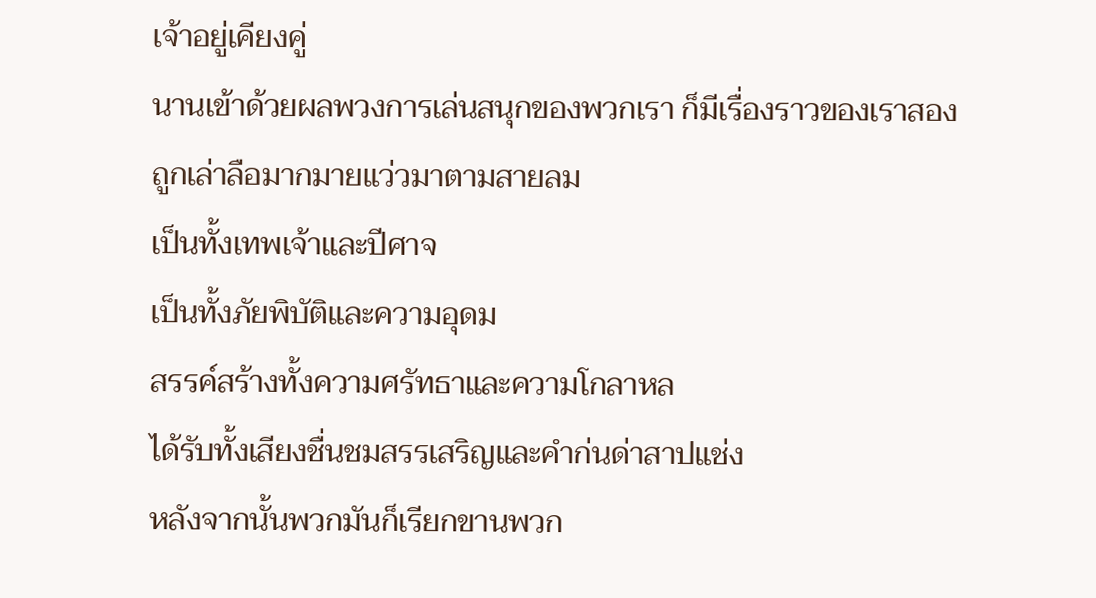เจ้าอยู่เคียงคู่
นานเข้าด้วยผลพวงการเล่นสนุกของพวกเรา ก็มีเรื่องราวของเราสองถูกเล่าลือมากมายแว่วมาตามสายลม
เป็นทั้งเทพเจ้าและปีศาจ
เป็นทั้งภัยพิบัติและความอุดม
สรรค์สร้างทั้งความศรัทธาและความโกลาหล
ได้รับทั้งเสียงชื่นชมสรรเสริญและคำก่นด่าสาปแช่ง
หลังจากนั้นพวกมันก็เรียกขานพวก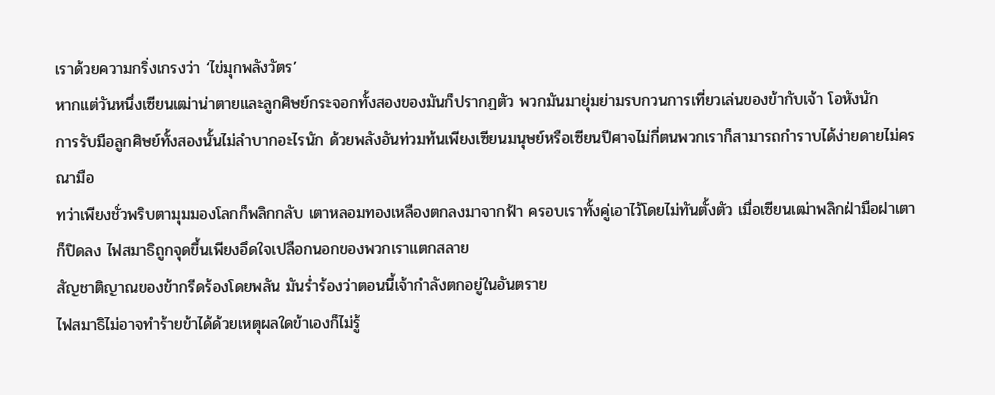เราด้วยความกริ่งเกรงว่า ‘ไข่มุกพลังวัตร’
หากแต่วันหนึ่งเซียนเฒ่าน่าตายและลูกศิษย์กระจอกทั้งสองของมันก็ปรากฏตัว พวกมันมายุ่มย่ามรบกวนการเที่ยวเล่นของข้ากับเจ้า โอหังนัก
การรับมือลูกศิษย์ทั้งสองนั้นไม่ลำบากอะไรนัก ด้วยพลังอันท่วมท้นเพียงเซียนมนุษย์หรือเซียนปีศาจไม่กี่ตนพวกเราก็สามารถกำราบได้ง่ายดายไม่ครณามือ
ทว่าเพียงชั่วพริบตามุมมองโลกก็พลิกกลับ เตาหลอมทองเหลืองตกลงมาจากฟ้า ครอบเราทั้งคู่เอาไว้โดยไม่ทันตั้งตัว เมื่อเซียนเฒ่าพลิกฝ่ามือฝาเตาก็ปิดลง ไฟสมาธิถูกจุดขึ้นเพียงอึดใจเปลือกนอกของพวกเราแตกสลาย
สัญชาติญาณของข้ากรีดร้องโดยพลัน มันร่ำร้องว่าตอนนี้เจ้ากำลังตกอยู่ในอันตราย
ไฟสมาธิไม่อาจทำร้ายข้าได้ด้วยเหตุผลใดข้าเองก็ไม่รู้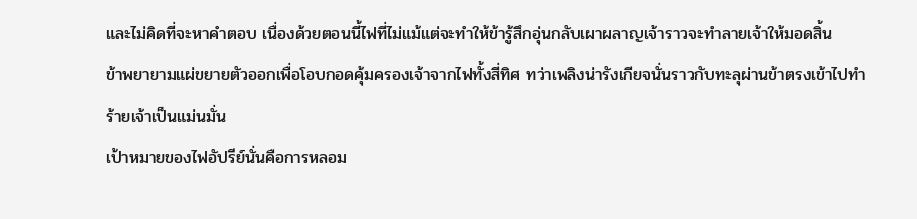และไม่คิดที่จะหาคำตอบ เนื่องด้วยตอนนี้ไฟที่ไม่แม้แต่จะทำให้ข้ารู้สึกอุ่นกลับเผาผลาญเจ้าราวจะทำลายเจ้าให้มอดสิ้น
ข้าพยายามแผ่ขยายตัวออกเพื่อโอบกอดคุ้มครองเจ้าจากไฟทั้งสี่ทิศ ทว่าเพลิงน่ารังเกียจนั่นราวกับทะลุผ่านข้าตรงเข้าไปทำร้ายเจ้าเป็นแม่นมั่น
เป้าหมายของไฟอัปรีย์นั่นคือการหลอม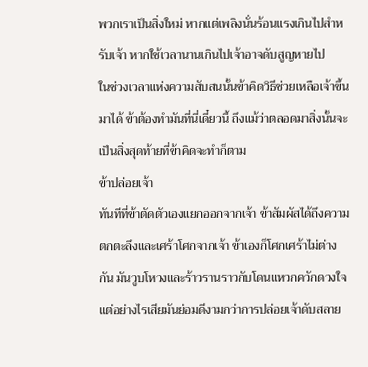พวกเราเป็นสิ่งใหม่ หากแต่เพลิงนั่นร้อนแรงเกินไปสำหรับเจ้า หากใช้เวลานานเกินไปเจ้าอาจดับสูญหายไป
ในช่วงเวลาแห่งความสับสนนั้นข้าคิดวิธีช่วยเหลือเจ้าขึ้นมาได้ ข้าต้องทำมันที่นี่เดี๋ยวนี้ ถึงแม้ว่าตลอดมาสิ่งนั้นจะเป็นสิ่งสุดท้ายที่ข้าคิดจะทำก็ตาม
ข้าปล่อยเจ้า
ทันทีที่ข้าตัดตัวเองแยกออกจากเจ้า ข้าสัมผัสได้ถึงความตกตะลึงและเศร้าโศกจากเจ้า ข้าเองก็โศกเศร้าไม่ต่างกัน มันวูบโหวงและร้าวรานราวกับโดนแหวกควักดวงใจ แต่อย่างไรเสียมันย่อมดีงามกว่าการปล่อยเจ้าดับสลาย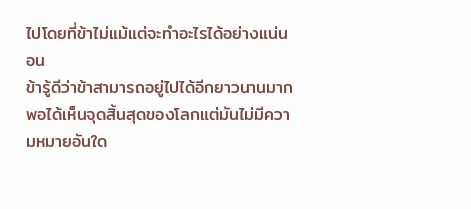ไปโดยที่ข้าไม่แม้แต่จะทำอะไรได้อย่างแน่นอน
ข้ารู้ดีว่าข้าสามารถอยู่ไปได้อีกยาวนานมากพอได้เห็นจุดสิ้นสุดของโลกแต่มันไม่มีความหมายอันใด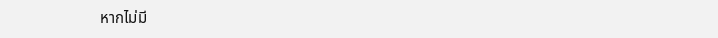หากไม่มี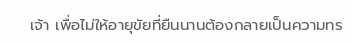เจ้า เพื่อไม่ให้อายุขัยที่ยืนนานต้องกลายเป็นความทร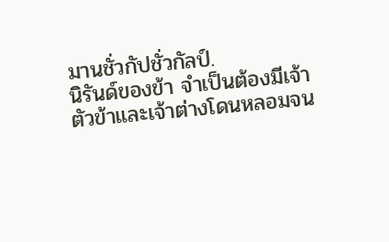มานชั่วกัปชั่วกัลป์.
นิรันด์ของข้า จำเป็นต้องมีเจ้า
ตัวข้าและเจ้าต่างโดนหลอมจน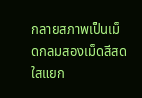กลายสภาพเป็นเม็ดกลมสองเม็ดสีสดใสแยก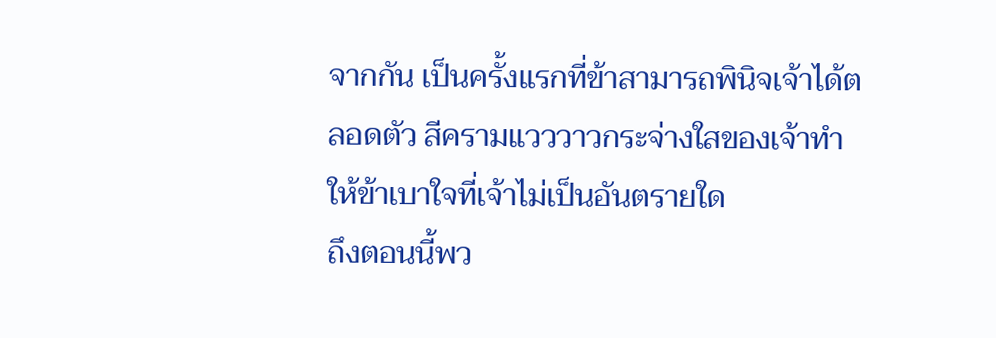จากกัน เป็นครั้งแรกที่ข้าสามารถพินิจเจ้าได้ตลอดตัว สีครามแวววาวกระจ่างใสของเจ้าทำให้ข้าเบาใจที่เจ้าไม่เป็นอันตรายใด
ถึงตอนนี้พว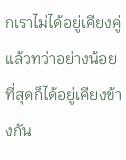กเราไม่ได้อยู่เคียงคู่แล้วทว่าอย่างน้อยที่สุดก็ได้อยู่เคียงข้างกัน